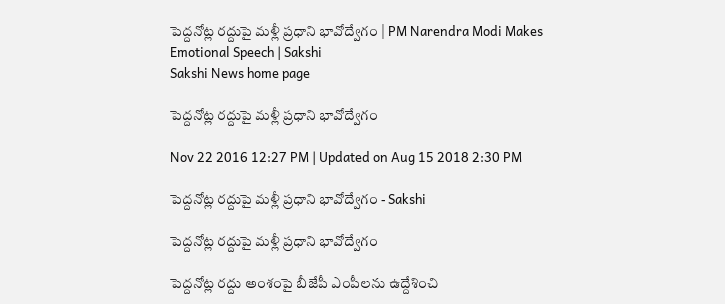పెద్దనోట్ల రద్దుపై మళ్లీ ప్రధాని భావోద్వేగం | PM Narendra Modi Makes Emotional Speech | Sakshi
Sakshi News home page

పెద్దనోట్ల రద్దుపై మళ్లీ ప్రధాని భావోద్వేగం

Nov 22 2016 12:27 PM | Updated on Aug 15 2018 2:30 PM

పెద్దనోట్ల రద్దుపై మళ్లీ ప్రధాని భావోద్వేగం - Sakshi

పెద్దనోట్ల రద్దుపై మళ్లీ ప్రధాని భావోద్వేగం

పెద్దనోట్ల రద్దు అంశంపై బీజేపీ ఎంపీలను ఉద్దేశించి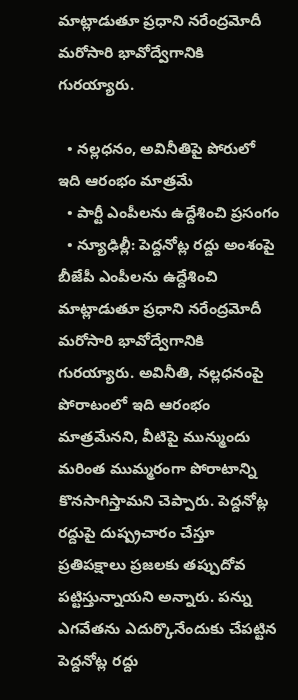మాట్లాడుతూ ప్రధాని నరేంద్రమోదీ మరోసారి భావోద్వేగానికి గురయ్యారు.

  • నల్లధనం, అవినీతిపై పోరులో ఇది ఆరంభం మాత్రమే
  • పార్టీ ఎంపీలను ఉద్దేశించి ప్రసంగం
  • న్యూఢిల్లీ: పెద్దనోట్ల రద్దు అంశంపై బీజేపీ ఎంపీలను ఉద్దేశించి మాట్లాడుతూ ప్రధాని నరేంద్రమోదీ మరోసారి భావోద్వేగానికి గురయ్యారు. అవినీతి, నల్లధనంపై పోరాటంలో ఇది ఆరంభం మాత్రమేనని, వీటిపై మున్ముందు మరింత ముమ్మరంగా పోరాటాన్ని కొనసాగిస్తామని చెప్పారు. పెద్దనోట్ల రద్దుపై దుష్ప్రచారం చేస్తూ ప్రతిపక్షాలు ప్రజలకు తప్పుదోవ పట్టిస్తున్నాయని అన్నారు. పన్ను ఎగవేతను ఎదుర్కొనేందుకు చేపట్టిన పెద్దనోట్ల రద్దు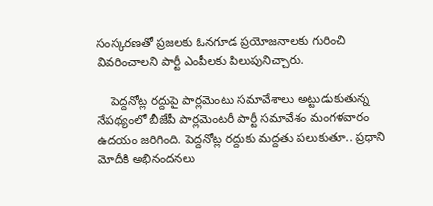సంస్కరణతో ప్రజలకు ఓనగూడ ప్రయోజనాలకు గురించి వివరించాలని పార్టీ ఎంపీలకు పిలుపునిచ్చారు.

    పెద్దనోట్ల రద్దుపై పార్లమెంటు సమావేశాలు అట్టుడుకుతున్న నేపథ్యంలో బీజేపీ పార్లమెంటరీ పార్టీ సమావేశం మంగళవారం ఉదయం జరిగింది. పెద్దనోట్ల రద్దుకు మద్దతు పలుకుతూ.. ప్రధాని మోదీకి అభినందనలు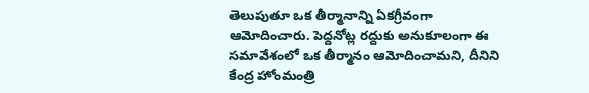తెలుపుతూ ఒక తీర్మానాన్ని ఏకగ్రీవంగా ఆమోదించారు. పెద్దనోట్ల రద్దుకు అనుకూలంగా ఈ సమావేశంలో ఒక తీర్మానం ఆమోదించామని, దీనిని కేంద్ర హోంమంత్రి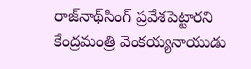రాజ్‌నాథ్‌సింగ్‌ ప్రవేశపెట్టారని కేంద్రమం‍త్రి వెంకయ్యనాయుడు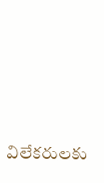విలేకరులకు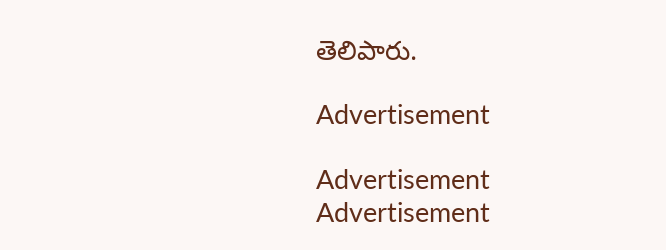తెలిపారు.

Advertisement

Advertisement
Advertisement